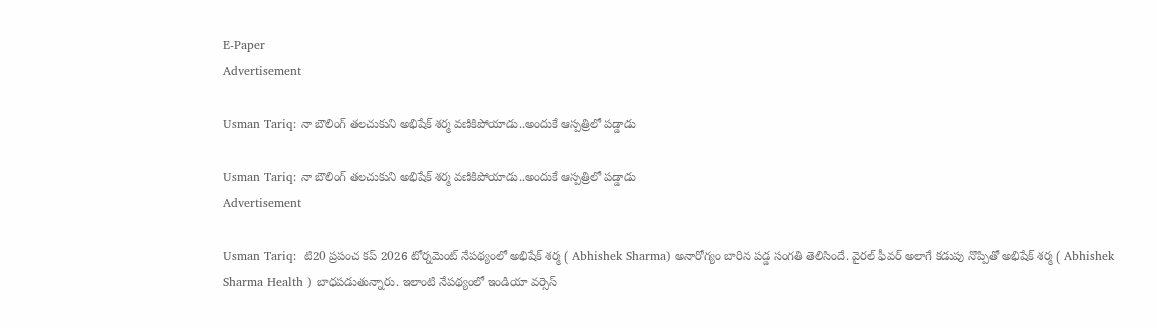E-Paper
Advertisement

Usman Tariq: నా బౌలింగ్ త‌ల‌చుకుని అభిషేక్ శ‌ర్మ‌ వ‌ణికిపోయాడు..అందుకే ఆస్ప‌త్రిలో ప‌డ్డాడు

Usman Tariq: నా బౌలింగ్ త‌ల‌చుకుని అభిషేక్ శ‌ర్మ‌ వ‌ణికిపోయాడు..అందుకే ఆస్ప‌త్రిలో ప‌డ్డాడు
Advertisement

Usman Tariq:  టి20 ప్రపంచ కప్ 2026 టోర్నమెంట్ నేపథ్యంలో అభిషేక్ శర్మ ( Abhishek Sharma) అనారోగ్యం బారిన పడ్డ సంగతి తెలిసిందే. వైరల్ ఫీవర్ అలాగే కడుపు నొప్పితో అభిషేక్ శర్మ ( Abhishek Sharma Health ) బాధపడుతున్నారు. ఇలాంటి నేపథ్యంలో ఇండియా వర్సెస్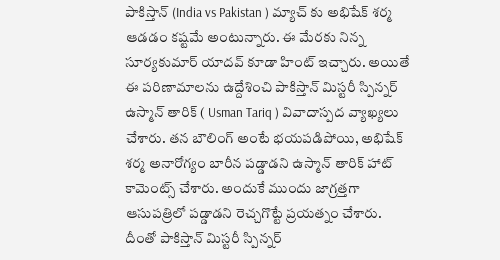పాకిస్తాన్ (India vs Pakistan ) మ్యాచ్ కు అభిషేక్ శర్మ ఆడడం కష్టమే అంటున్నారు. ఈ మేరకు నిన్న సూర్యకుమార్ యాదవ్ కూడా హింట్ ఇచ్చారు. అయితే ఈ పరిణామాలను ఉద్దేశించి పాకిస్తాన్ మిస్టరీ స్పిన్నర్ ఉస్మాన్ తారిక్ ( Usman Tariq ) వివాదాస్పద వ్యాఖ్యలు చేశారు. తన బౌలింగ్ అంటే భయపడిపోయి, అభిషేక్ శర్మ అనారోగ్యం బారీన పడ్డాడని ఉస్మాన్ తారిక్ హాట్ కామెంట్స్ చేశారు. అందుకే ముందు జాగ్రత్తగా ఆసుపత్రిలో పడ్డాడని రెచ్చగొట్టే ప్రయత్నం చేశారు. దీంతో పాకిస్తాన్ మిస్టరీ స్పిన్నర్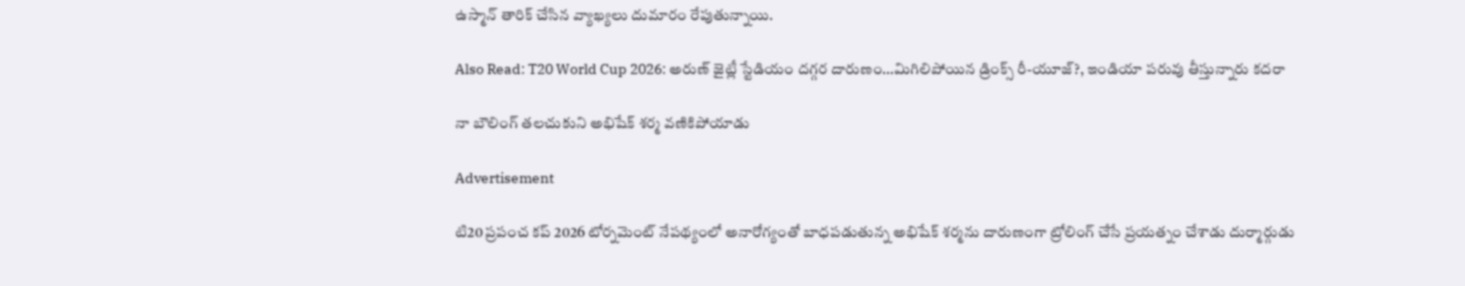ఉస్మాన్ తారిక్ చేసిన వ్యాఖ్యలు దుమారం రేపుతున్నాయి.

Also Read: T20 World Cup 2026: అరుణ్ జైట్లీ స్టేడియం ద‌గ్గ‌ర దారుణం…మిగిలిపోయిన డ్రింక్స్ రీ-యూజ్?, ఇండియా ప‌రువు తీస్తున్నారు క‌ద‌రా

నా బౌలింగ్ త‌ల‌చుకుని అభిషేక్ శ‌ర్మ‌ వ‌ణికిపోయాడు

Advertisement

టి20 ప్రపంచ కప్ 2026 టోర్నమెంట్ నేపథ్యంలో అనారోగ్యంతో బాధపడుతున్న అభిషేక్ శర్మను దారుణంగా ట్రోలింగ్ చేసే ప్రయత్నం చేశాడు దుర్మార్గుడు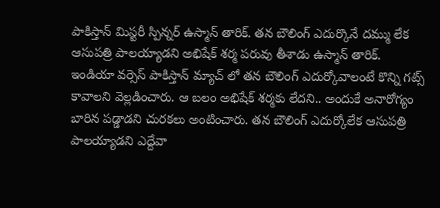పాకిస్తాన్ మిస్టరీ స్పిన్నర్ ఉస్మాన్ తారిక్. తన బౌలింగ్ ఎదుర్కొనే దమ్ము లేక ఆసుపత్రి పాలయ్యాడని అభిషేక్ శర్మ పరువు తీశాడు ఉస్మాన్ తారిక్. ఇండియా వర్సెస్ పాకిస్తాన్ మ్యాచ్ లో తన బౌలింగ్ ఎదుర్కోవాలంటే కొన్ని గట్స్ కావాలని వెల్లడించారు. ఆ బలం అభిషేక్ శర్మకు లేదని.. అందుకే అనారోగ్యం బారిన పడ్డాడని చురకలు అంటించారు. తన బౌలింగ్ ఎదుర్కోలేక ఆసుపత్రి పాలయ్యాడని ఎద్దేవా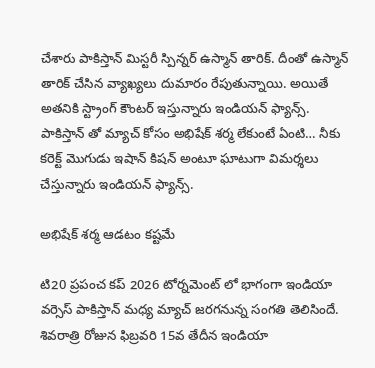చేశారు పాకిస్తాన్ మిస్టరీ స్పిన్నర్ ఉస్మాన్ తారిక్. దీంతో ఉస్మాన్ తారిక్ చేసిన వ్యాఖ్యలు దుమారం రేపుతున్నాయి. అయితే అతనికి స్ట్రాంగ్ కౌంటర్ ఇస్తున్నారు ఇండియన్ ఫ్యాన్స్. పాకిస్తాన్ తో మ్యాచ్ కోసం అభిషేక్ శర్మ లేకుంటే ఏంటి… నీకు కరెక్ట్ మొగుడు ఇషాన్ కిషన్ అంటూ ఘాటుగా విమర్శలు చేస్తున్నారు ఇండియన్ ఫ్యాన్స్.

అభిషేక్ శ‌ర్మ ఆడ‌టం క‌ష్ట‌మే

టి20 ప్రపంచ కప్ 2026 టోర్నమెంట్ లో భాగంగా ఇండియా వర్సెస్ పాకిస్తాన్ మధ్య మ్యాచ్ జరగనున్న సంగతి తెలిసిందే. శివరాత్రి రోజున ఫిబ్రవరి 15వ తేదీన ఇండియా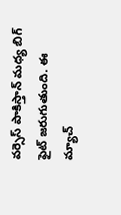వర్సెస్ పాకిస్తాన్ మధ్య బిగ్ ఫైట్ జరుగుతుంది. ఈ మ్యాచ్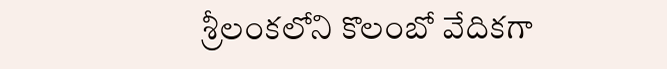శ్రీలంకలోని కొలంబో వేదికగా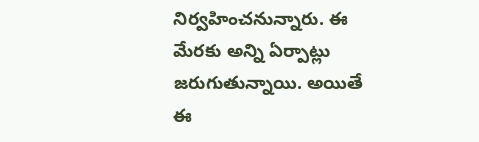నిర్వహించనున్నారు. ఈ మేరకు అన్ని ఏర్పాట్లు జరుగుతున్నాయి. అయితే ఈ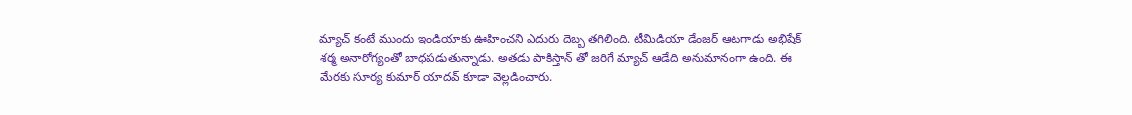మ్యాచ్ కంటే ముందు ఇండియాకు ఊహించని ఎదురు దెబ్బ తగిలింది. టీమిడియా డేంజర్ ఆటగాడు అభిషేక్ శర్మ అనారోగ్యంతో బాధపడుతున్నాడు. అతడు పాకిస్తాన్ తో జరిగే మ్యాచ్ ఆడేది అనుమానంగా ఉంది. ఈ మేరకు సూర్య కుమార్ యాదవ్ కూడా వెల్లడించారు.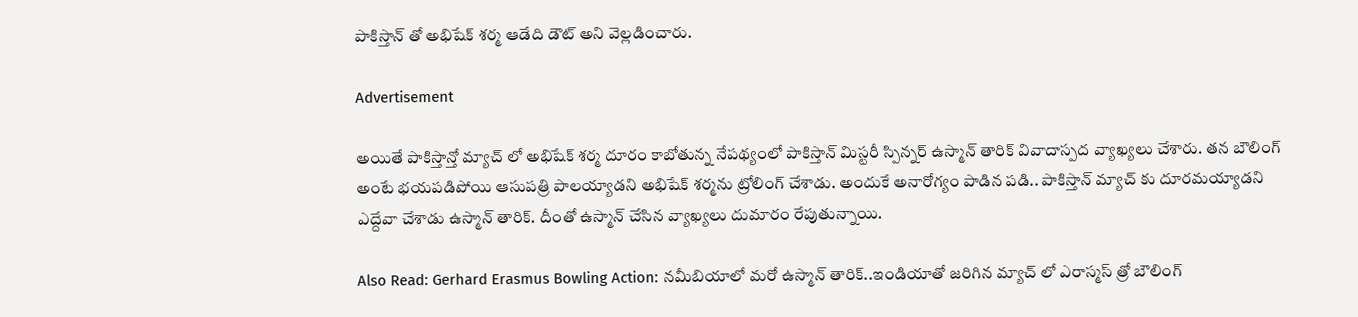పాకిస్తాన్ తో అభిషేక్ శర్మ ఆడేది డౌట్ అని వెల్లడించారు.

Advertisement

అయితే పాకిస్తాన్తో మ్యాచ్ లో అభిషేక్ శర్మ దూరం కాబోతున్న నేపథ్యంలో పాకిస్తాన్ మిస్టరీ స్పిన్నర్ ఉస్మాన్ తారిక్ వివాదాస్పద వ్యాఖ్యలు చేశారు. తన బౌలింగ్ అంటే భయపడిపోయి ఆసుపత్రి పాలయ్యాడని అభిషేక్ శర్మను ట్రోలింగ్ చేశాడు. అందుకే అనారోగ్యం పాడిన పడి.. పాకిస్తాన్ మ్యాచ్ కు దూరమయ్యాడని ఎద్దేవా చేశాడు ఉస్మాన్ తారిక్. దీంతో ఉస్మాన్ చేసిన వ్యాఖ్యలు దుమారం రేపుతున్నాయి.

Also Read: Gerhard Erasmus Bowling Action: న‌మీబియాలో మ‌రో ఉస్మాన్ తారిక్‌..ఇండియాతో జ‌రిగిన‌ మ్యాచ్ లో ఎరాస్మ‌స్ త్రో బౌలింగ్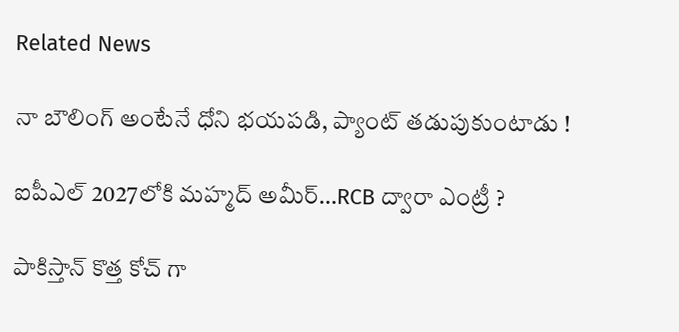Related News

నా బౌలింగ్ అంటేనే ధోని భ‌య‌ప‌డి, ప్యాంట్ త‌డుపుకుంటాడు !

ఐపీఎల్ 2027లోకి మహ్మద్ అమీర్…RCB ద్వారా ఎంట్రీ ?

పాకిస్తాన్ కొత్త‌ కోచ్ గా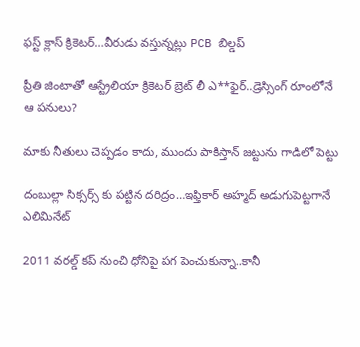ఫ‌స్ట్ క్లాస్ క్రికెట‌ర్‌…వీరుడు వ‌స్తున్న‌ట్లు PCB బిల్డ‌ప్

ప్రీతి జింటాతో ఆస్ట్రేలియా క్రికెట‌ర్‌ బ్రెట్ లీ ఎ**ఫైర్‌..డ్రెస్సింగ్ రూంలోనే ఆ ప‌నులు?

మాకు నీతులు చెప్ప‌డం కాదు, ముందు పాకిస్తాన్ జ‌ట్టును గాడిలో పెట్టు

దంబుల్లా సిక్సర్స్ కు ప‌ట్టిన ద‌రిద్రం…ఇఫ్తికార్ అహ్మద్ అడుగుపెట్ట‌గానే ఎలిమినేట్

2011 వ‌ర‌ల్డ్ క‌ప్ నుంచి ధోనిపై ప‌గ పెంచుకున్నా..కానీ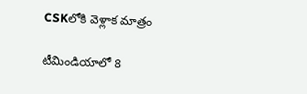CSKలోకి వెళ్లాక మాత్రం

టీమిండియాలో 8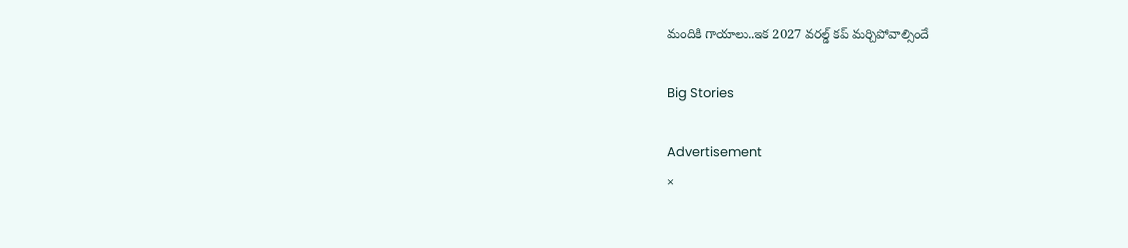మందికి గాయాలు..ఇక 2027 వ‌ర‌ల్డ్ క‌ప్ మ‌ర్చిపోవాల్సిందే

Big Stories

Advertisement
×